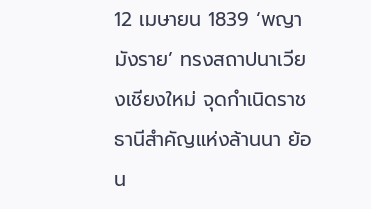12 เมษายน 1839 ‘พญามังราย’ ทรงสถาปนาเวียงเชียงใหม่ จุดกำเนิดราชธานีสำคัญแห่งล้านนา ย้อน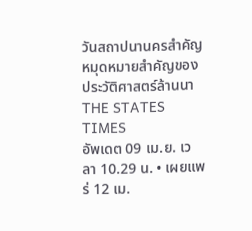วันสถาปนานครสำคัญ หมุดหมายสำคัญของประวัติศาสตร์ล้านนา
THE STATES TIMES
อัพเดต 09 เม.ย. เวลา 10.29 น. • เผยแพร่ 12 เม.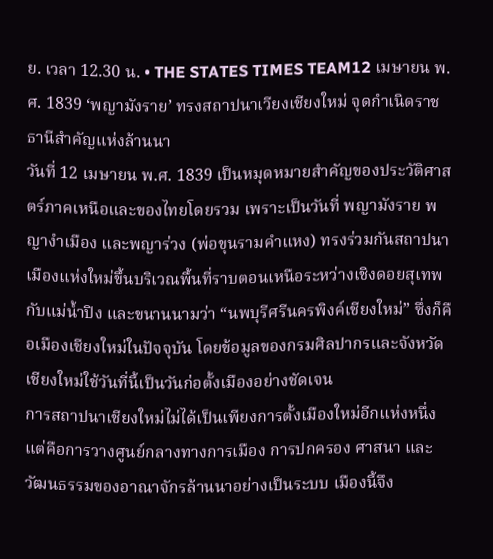ย. เวลา 12.30 น. • THE STATES TIMES TEAM12 เมษายน พ.ศ. 1839 ‘พญามังราย’ ทรงสถาปนาเวียงเชียงใหม่ จุดกำเนิดราชธานีสำคัญแห่งล้านนา
วันที่ 12 เมษายน พ.ศ. 1839 เป็นหมุดหมายสำคัญของประวัติศาสตร์ภาคเหนือและของไทยโดยรวม เพราะเป็นวันที่ พญามังราย พญางำเมือง และพญาร่วง (พ่อขุนรามคำแหง) ทรงร่วมกันสถาปนาเมืองแห่งใหม่ขึ้นบริเวณพื้นที่ราบตอนเหนือระหว่างเชิงดอยสุเทพกับแม่น้ำปิง และขนานนามว่า “นพบุรีศรีนครพิงค์เชียงใหม่” ซึ่งก็คือเมืองเชียงใหม่ในปัจจุบัน โดยข้อมูลของกรมศิลปากรและจังหวัดเชียงใหม่ใช้วันที่นี้เป็นวันก่อตั้งเมืองอย่างชัดเจน
การสถาปนาเชียงใหม่ไม่ได้เป็นเพียงการตั้งเมืองใหม่อีกแห่งหนึ่ง แต่คือการวางศูนย์กลางทางการเมือง การปกครอง ศาสนา และวัฒนธรรมของอาณาจักรล้านนาอย่างเป็นระบบ เมืองนี้จึง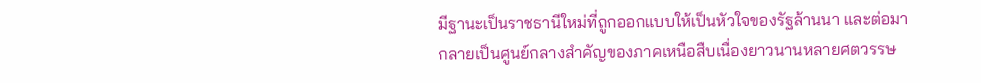มีฐานะเป็นราชธานีใหม่ที่ถูกออกแบบให้เป็นหัวใจของรัฐล้านนา และต่อมากลายเป็นศูนย์กลางสำคัญของภาคเหนือสืบเนื่องยาวนานหลายศตวรรษ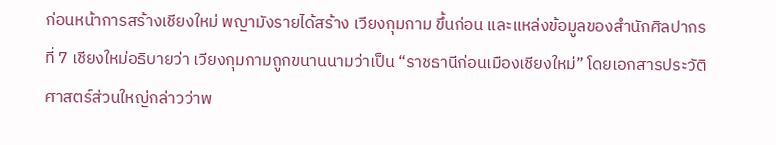ก่อนหน้าการสร้างเชียงใหม่ พญามังรายได้สร้าง เวียงกุมกาม ขึ้นก่อน และแหล่งข้อมูลของสำนักศิลปากรที่ 7 เชียงใหม่อธิบายว่า เวียงกุมกามถูกขนานนามว่าเป็น “ราชธานีก่อนเมืองเชียงใหม่” โดยเอกสารประวัติศาสตร์ส่วนใหญ่กล่าวว่าพ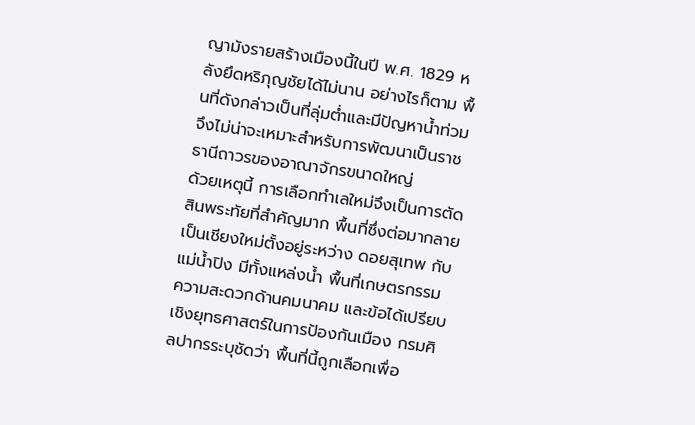ญามังรายสร้างเมืองนี้ในปี พ.ศ. 1829 หลังยึดหริภุญชัยได้ไม่นาน อย่างไรก็ตาม พื้นที่ดังกล่าวเป็นที่ลุ่มต่ำและมีปัญหาน้ำท่วม จึงไม่น่าจะเหมาะสำหรับการพัฒนาเป็นราชธานีถาวรของอาณาจักรขนาดใหญ่
ด้วยเหตุนี้ การเลือกทำเลใหม่จึงเป็นการตัดสินพระทัยที่สำคัญมาก พื้นที่ซึ่งต่อมากลายเป็นเชียงใหม่ตั้งอยู่ระหว่าง ดอยสุเทพ กับ แม่น้ำปิง มีทั้งแหล่งน้ำ พื้นที่เกษตรกรรม ความสะดวกด้านคมนาคม และข้อได้เปรียบเชิงยุทธศาสตร์ในการป้องกันเมือง กรมศิลปากรระบุชัดว่า พื้นที่นี้ถูกเลือกเพื่อ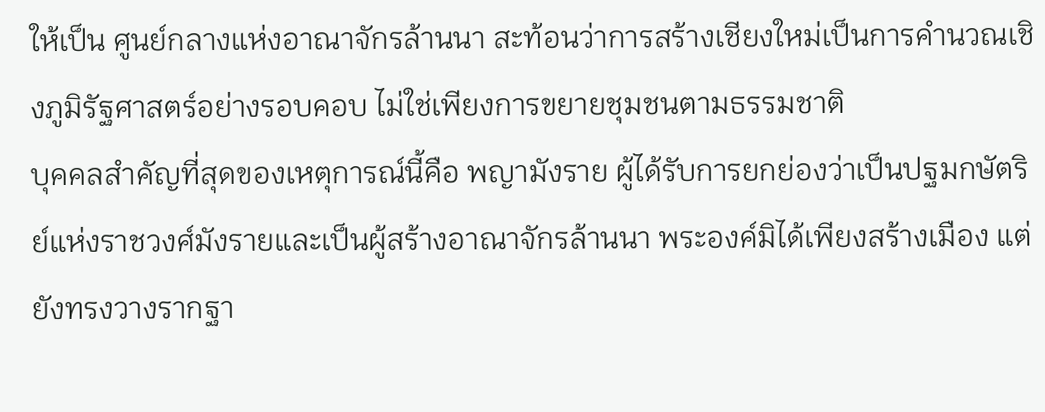ให้เป็น ศูนย์กลางแห่งอาณาจักรล้านนา สะท้อนว่าการสร้างเชียงใหม่เป็นการคำนวณเชิงภูมิรัฐศาสตร์อย่างรอบคอบ ไม่ใช่เพียงการขยายชุมชนตามธรรมชาติ
บุคคลสำคัญที่สุดของเหตุการณ์นี้คือ พญามังราย ผู้ได้รับการยกย่องว่าเป็นปฐมกษัตริย์แห่งราชวงศ์มังรายและเป็นผู้สร้างอาณาจักรล้านนา พระองค์มิได้เพียงสร้างเมือง แต่ยังทรงวางรากฐา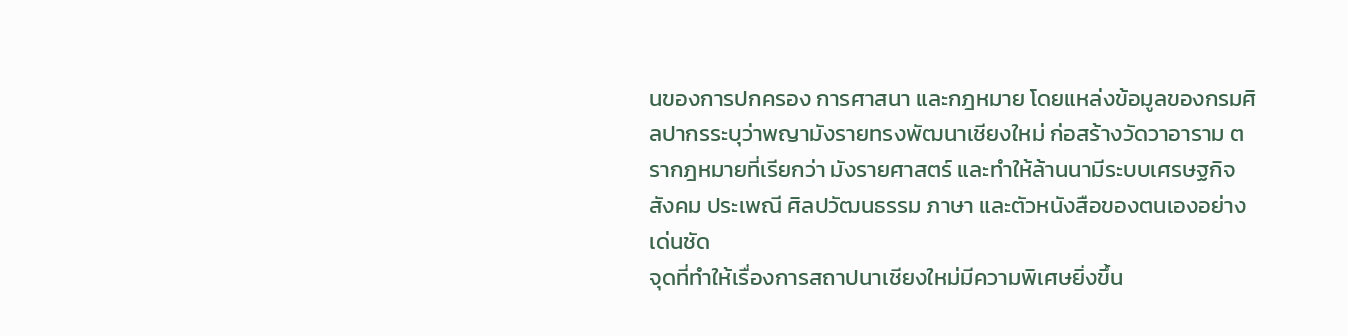นของการปกครอง การศาสนา และกฎหมาย โดยแหล่งข้อมูลของกรมศิลปากรระบุว่าพญามังรายทรงพัฒนาเชียงใหม่ ก่อสร้างวัดวาอาราม ตรากฎหมายที่เรียกว่า มังรายศาสตร์ และทำให้ล้านนามีระบบเศรษฐกิจ สังคม ประเพณี ศิลปวัฒนธรรม ภาษา และตัวหนังสือของตนเองอย่างเด่นชัด
จุดที่ทำให้เรื่องการสถาปนาเชียงใหม่มีความพิเศษยิ่งขึ้น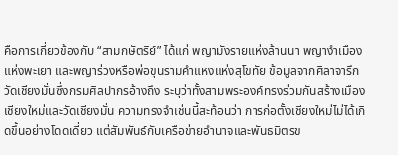คือการเกี่ยวข้องกับ “สามกษัตริย์” ได้แก่ พญามังรายแห่งล้านนา พญางำเมืองแห่งพะเยา และพญาร่วงหรือพ่อขุนรามคำแหงแห่งสุโขทัย ข้อมูลจากศิลาจารึกวัดเชียงมั่นซึ่งกรมศิลปากรอ้างถึง ระบุว่าทั้งสามพระองค์ทรงร่วมกันสร้างเมืองเชียงใหม่และวัดเชียงมั่น ความทรงจำเช่นนี้สะท้อนว่า การก่อตั้งเชียงใหม่ไม่ได้เกิดขึ้นอย่างโดดเดี่ยว แต่สัมพันธ์กับเครือข่ายอำนาจและพันธมิตรข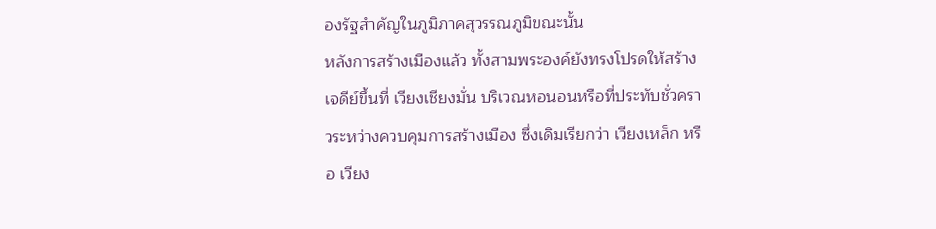องรัฐสำคัญในภูมิภาคสุวรรณภูมิขณะนั้น
หลังการสร้างเมืองแล้ว ทั้งสามพระองค์ยังทรงโปรดให้สร้างเจดีย์ขึ้นที่ เวียงเชียงมั่น บริเวณหอนอนหรือที่ประทับชั่วคราวระหว่างควบคุมการสร้างเมือง ซึ่งเดิมเรียกว่า เวียงเหล็ก หรือ เวียง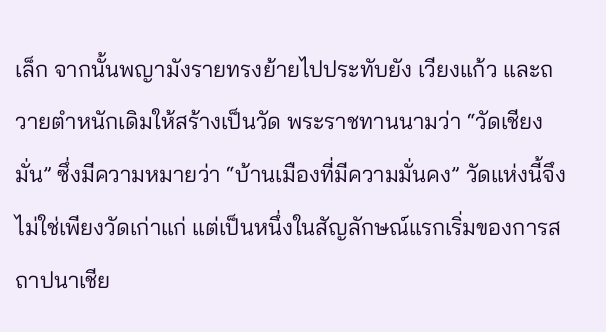เล็ก จากนั้นพญามังรายทรงย้ายไปประทับยัง เวียงแก้ว และถวายตำหนักเดิมให้สร้างเป็นวัด พระราชทานนามว่า “วัดเชียงมั่น” ซึ่งมีความหมายว่า “บ้านเมืองที่มีความมั่นคง” วัดแห่งนี้จึงไม่ใช่เพียงวัดเก่าแก่ แต่เป็นหนึ่งในสัญลักษณ์แรกเริ่มของการสถาปนาเชีย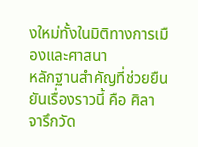งใหม่ทั้งในมิติทางการเมืองและศาสนา
หลักฐานสำคัญที่ช่วยยืนยันเรื่องราวนี้ คือ ศิลาจารึกวัด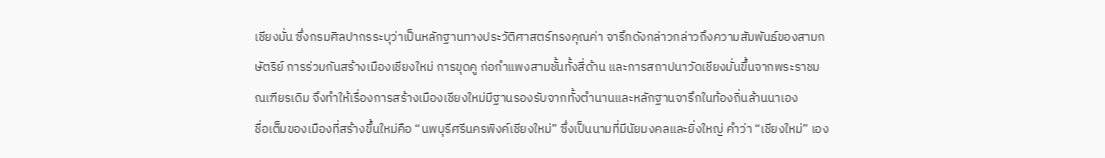เชียงมั่น ซึ่งกรมศิลปากรระบุว่าเป็นหลักฐานทางประวัติศาสตร์ทรงคุณค่า จารึกดังกล่าวกล่าวถึงความสัมพันธ์ของสามกษัตริย์ การร่วมกันสร้างเมืองเชียงใหม่ การขุดคู ก่อกำแพงสามชั้นทั้งสี่ด้าน และการสถาปนาวัดเชียงมั่นขึ้นจากพระราชมณเฑียรเดิม จึงทำให้เรื่องการสร้างเมืองเชียงใหม่มีฐานรองรับจากทั้งตำนานและหลักฐานจารึกในท้องถิ่นล้านนาเอง
ชื่อเต็มของเมืองที่สร้างขึ้นใหม่คือ “นพบุรีศรีนครพิงค์เชียงใหม่” ซึ่งเป็นนามที่มีนัยมงคลและยิ่งใหญ่ คำว่า “เชียงใหม่” เอง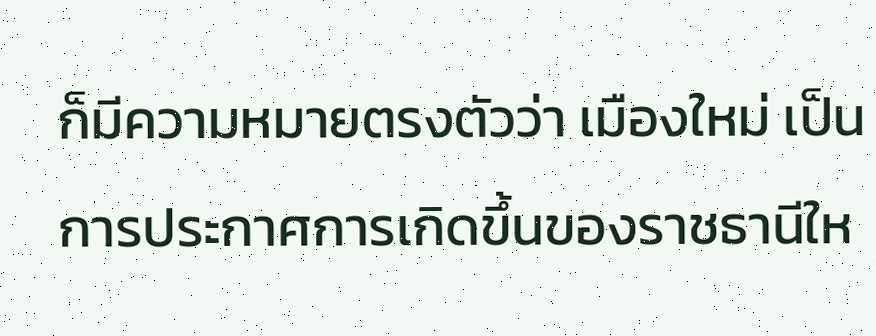ก็มีความหมายตรงตัวว่า เมืองใหม่ เป็นการประกาศการเกิดขึ้นของราชธานีให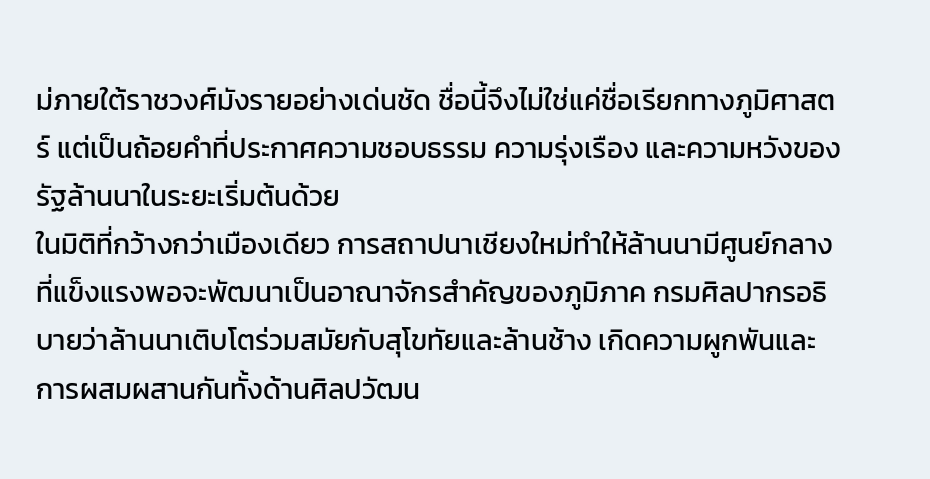ม่ภายใต้ราชวงศ์มังรายอย่างเด่นชัด ชื่อนี้จึงไม่ใช่แค่ชื่อเรียกทางภูมิศาสตร์ แต่เป็นถ้อยคำที่ประกาศความชอบธรรม ความรุ่งเรือง และความหวังของรัฐล้านนาในระยะเริ่มต้นด้วย
ในมิติที่กว้างกว่าเมืองเดียว การสถาปนาเชียงใหม่ทำให้ล้านนามีศูนย์กลางที่แข็งแรงพอจะพัฒนาเป็นอาณาจักรสำคัญของภูมิภาค กรมศิลปากรอธิบายว่าล้านนาเติบโตร่วมสมัยกับสุโขทัยและล้านช้าง เกิดความผูกพันและการผสมผสานกันทั้งด้านศิลปวัฒน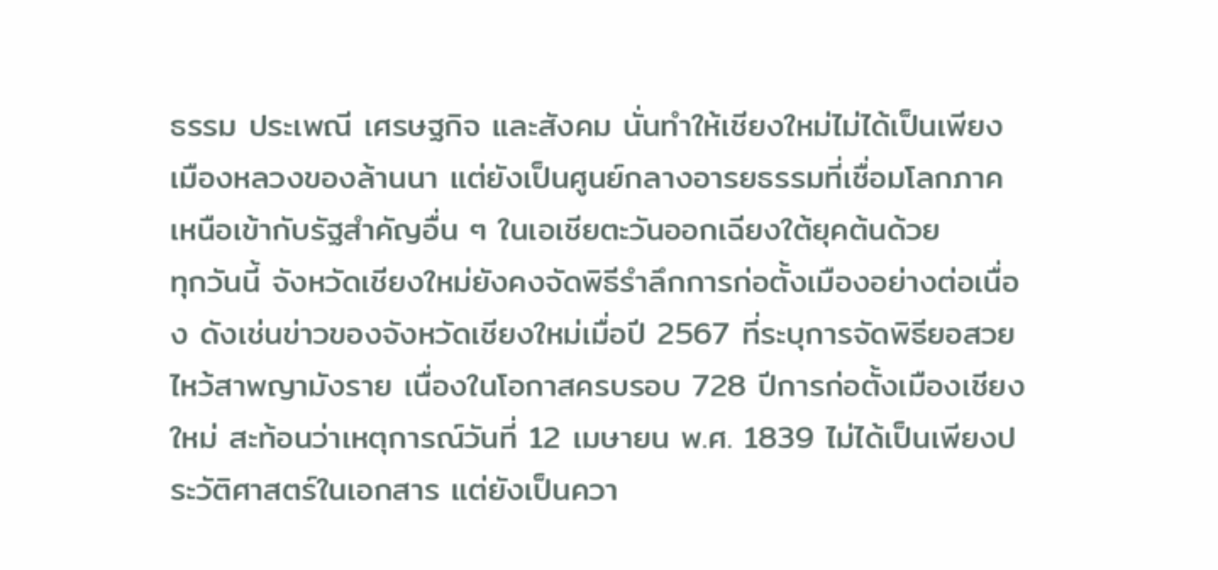ธรรม ประเพณี เศรษฐกิจ และสังคม นั่นทำให้เชียงใหม่ไม่ได้เป็นเพียงเมืองหลวงของล้านนา แต่ยังเป็นศูนย์กลางอารยธรรมที่เชื่อมโลกภาคเหนือเข้ากับรัฐสำคัญอื่น ๆ ในเอเชียตะวันออกเฉียงใต้ยุคต้นด้วย
ทุกวันนี้ จังหวัดเชียงใหม่ยังคงจัดพิธีรำลึกการก่อตั้งเมืองอย่างต่อเนื่อง ดังเช่นข่าวของจังหวัดเชียงใหม่เมื่อปี 2567 ที่ระบุการจัดพิธียอสวยไหว้สาพญามังราย เนื่องในโอกาสครบรอบ 728 ปีการก่อตั้งเมืองเชียงใหม่ สะท้อนว่าเหตุการณ์วันที่ 12 เมษายน พ.ศ. 1839 ไม่ได้เป็นเพียงประวัติศาสตร์ในเอกสาร แต่ยังเป็นควา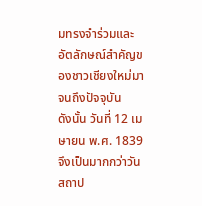มทรงจำร่วมและอัตลักษณ์สำคัญของชาวเชียงใหม่มาจนถึงปัจจุบัน
ดังนั้น วันที่ 12 เมษายน พ.ศ. 1839 จึงเป็นมากกว่าวันสถาป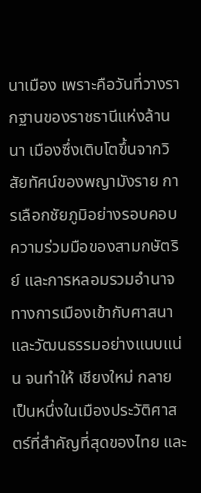นาเมือง เพราะคือวันที่วางรากฐานของราชธานีแห่งล้านนา เมืองซึ่งเติบโตขึ้นจากวิสัยทัศน์ของพญามังราย การเลือกชัยภูมิอย่างรอบคอบ ความร่วมมือของสามกษัตริย์ และการหลอมรวมอำนาจทางการเมืองเข้ากับศาสนาและวัฒนธรรมอย่างแนบแน่น จนทำให้ เชียงใหม่ กลายเป็นหนึ่งในเมืองประวัติศาสตร์ที่สำคัญที่สุดของไทย และ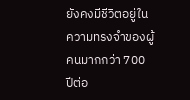ยังคงมีชีวิตอยู่ในความทรงจำของผู้คนมากกว่า 700 ปีต่อ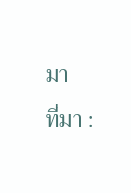มา
ที่มา :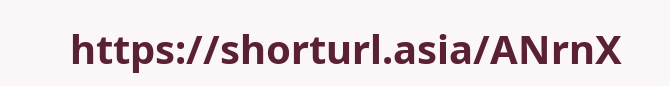https://shorturl.asia/ANrnX